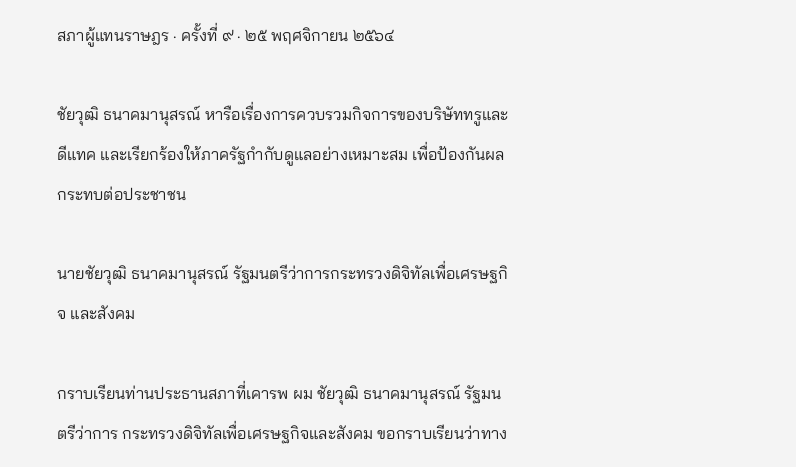สภาผู้แทนราษฎร · ครั้งที่ ๙ · ๒๕ พฤศจิกายน ๒๕๖๔

ชัยวุฒิ ธนาคมานุสรณ์ หารือเรื่องการควบรวมกิจการของบริษัททรูและดีแทค และเรียกร้องให้ภาครัฐกำกับดูแลอย่างเหมาะสม เพื่อป้องกันผลกระทบต่อประชาชน

นายชัยวุฒิ ธนาคมานุสรณ์ รัฐมนตรีว่าการกระทรวงดิจิทัลเพื่อเศรษฐกิจ และสังคม

กราบเรียนท่านประธานสภาที่เคารพ ผม ชัยวุฒิ ธนาคมานุสรณ์ รัฐมนตรีว่าการ กระทรวงดิจิทัลเพื่อเศรษฐกิจและสังคม ขอกราบเรียนว่าทาง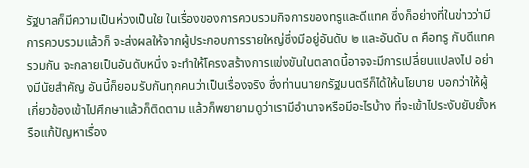รัฐบาลก็มีความเป็นห่วงเป็นใย ในเรื่องของการควบรวมกิจการของทรูและดีแทค ซึ่งก็อย่างที่ในข่าวว่ามีการควบรวมแล้วก็ จะส่งผลให้จากผู้ประกอบการรายใหญ่ซึ่งมีอยู่อันดับ ๒ และอันดับ ๓ คือทรู กับดีแทค รวมกัน จะกลายเป็นอันดับหนึ่ง จะทำให้โครงสร้างการแข่งขันในตลาดนี้อาจจะมีการเปลี่ยนแปลงไป อย่างมีนัยสำคัญ อันนี้ก็ยอมรับกันทุกคนว่าเป็นเรื่องจริง ซึ่งท่านนายกรัฐมนตรีก็ได้ให้นโยบาย บอกว่าให้ผู้เกี่ยวข้องเข้าไปศึกษาแล้วก็ติดตาม แล้วก็พยายามดูว่าเรามีอำนาจหรือมีอะไรบ้าง ที่จะเข้าไประงับยับยั้งหรือแก้ปัญหาเรื่อง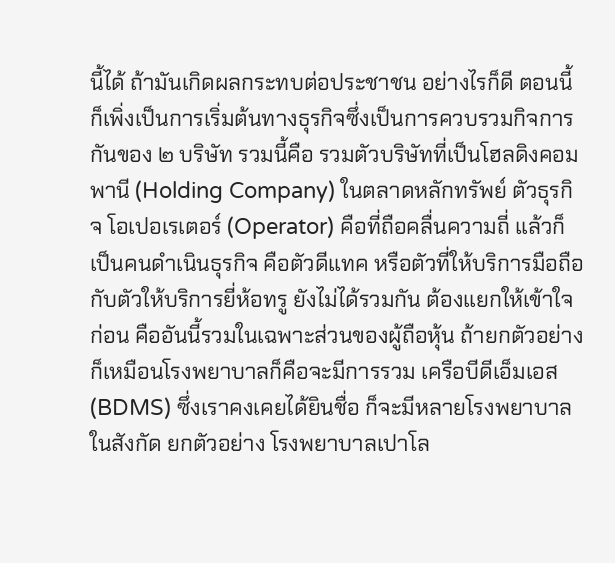นี้ได้ ถ้ามันเกิดผลกระทบต่อประชาชน อย่างไรก็ดี ตอนนี้ก็เพิ่งเป็นการเริ่มต้นทางธุรกิจซึ่งเป็นการควบรวมกิจการกันของ ๒ บริษัท รวมนี้คือ รวมตัวบริษัทที่เป็นโฮลดิงคอมพานี (Holding Company) ในตลาดหลักทรัพย์ ตัวธุรกิจ โอเปอเรเตอร์ (Operator) คือที่ถือคลื่นความถี่ แล้วก็เป็นคนดำเนินธุรกิจ คือตัวดีแทค หรือตัวที่ให้บริการมือถือกับตัวให้บริการยี่ห้อทรู ยังไม่ได้รวมกัน ต้องแยกให้เข้าใจก่อน คืออันนี้รวมในเฉพาะส่วนของผู้ถือหุ้น ถ้ายกตัวอย่างก็เหมือนโรงพยาบาลก็คือจะมีการรวม เครือบีดีเอ็มเอส (BDMS) ซึ่งเราคงเคยได้ยินชื่อ ก็จะมีหลายโรงพยาบาลในสังกัด ยกตัวอย่าง โรงพยาบาลเปาโล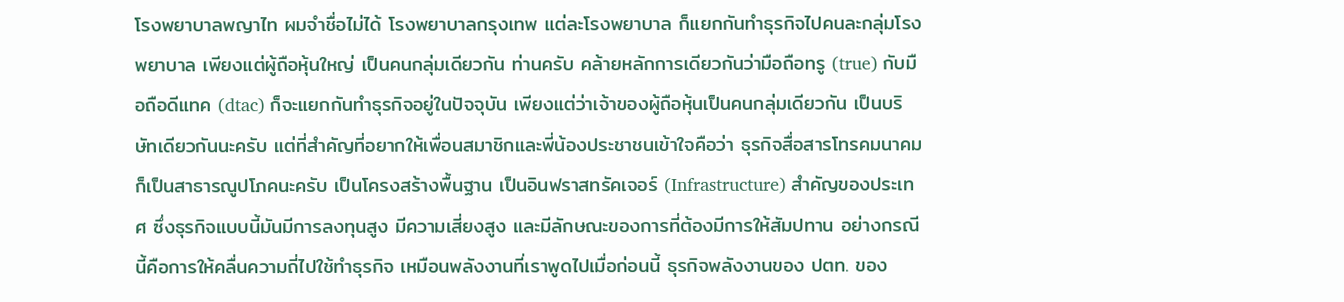โรงพยาบาลพญาไท ผมจำชื่อไม่ได้ โรงพยาบาลกรุงเทพ แต่ละโรงพยาบาล ก็แยกกันทำธุรกิจไปคนละกลุ่มโรงพยาบาล เพียงแต่ผู้ถือหุ้นใหญ่ เป็นคนกลุ่มเดียวกัน ท่านครับ คล้ายหลักการเดียวกันว่ามือถือทรู (true) กับมือถือดีแทค (dtac) ก็จะแยกกันทำธุรกิจอยู่ในปัจจุบัน เพียงแต่ว่าเจ้าของผู้ถือหุ้นเป็นคนกลุ่มเดียวกัน เป็นบริษัทเดียวกันนะครับ แต่ที่สำคัญที่อยากให้เพื่อนสมาชิกและพี่น้องประชาชนเข้าใจคือว่า ธุรกิจสื่อสารโทรคมนาคมก็เป็นสาธารณูปโภคนะครับ เป็นโครงสร้างพื้นฐาน เป็นอินฟราสทรัคเจอร์ (Infrastructure) สำคัญของประเทศ ซึ่งธุรกิจแบบนี้มันมีการลงทุนสูง มีความเสี่ยงสูง และมีลักษณะของการที่ต้องมีการให้สัมปทาน อย่างกรณีนี้คือการให้คลื่นความถี่ไปใช้ทำธุรกิจ เหมือนพลังงานที่เราพูดไปเมื่อก่อนนี้ ธุรกิจพลังงานของ ปตท. ของ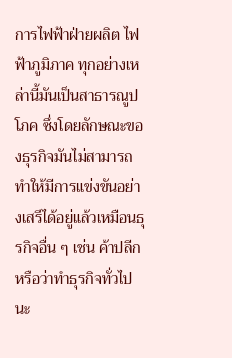การไฟฟ้าฝ่ายผลิต ไฟฟ้าภูมิภาค ทุกอย่างเหล่านี้มันเป็นสาธารณูปโภค ซึ่งโดยลักษณะของธุรกิจมันไม่สามารถ ทำให้มีการแข่งขันอย่างเสรีได้อยู่แล้วเหมือนธุรกิจอื่น ๆ เช่น ค้าปลีกหรือว่าทำธุรกิจทั่วไปนะ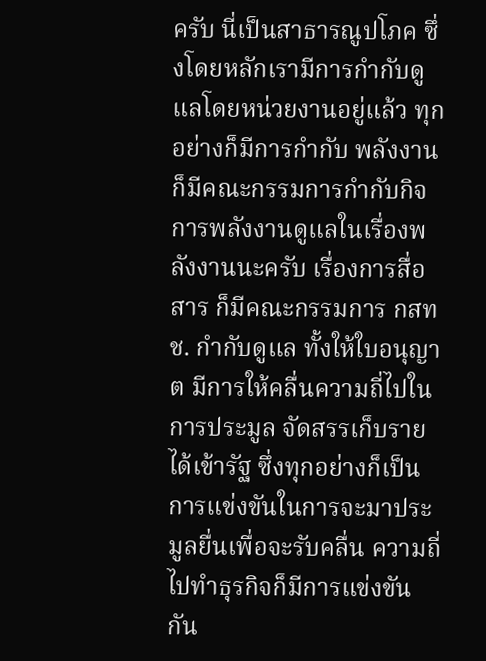ครับ นี่เป็นสาธารณูปโภค ซึ่งโดยหลักเรามีการกำกับดูแลโดยหน่วยงานอยู่แล้ว ทุกอย่างก็มีการกำกับ พลังงานก็มีคณะกรรมการกำกับกิจการพลังงานดูแลในเรื่องพลังงานนะครับ เรื่องการสื่อสาร ก็มีคณะกรรมการ กสทช. กำกับดูแล ทั้งให้ใบอนุญาต มีการให้คลื่นความถี่ไปในการประมูล จัดสรรเก็บรายได้เข้ารัฐ ซึ่งทุกอย่างก็เป็นการแข่งขันในการจะมาประมูลยื่นเพื่อจะรับคลื่น ความถี่ไปทำธุรกิจก็มีการแข่งขันกัน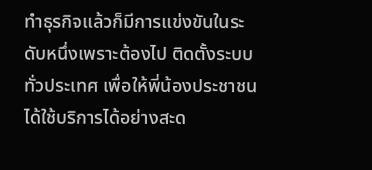ทำธุรกิจแล้วก็มีการแข่งขันในระดับหนึ่งเพราะต้องไป ติดตั้งระบบทั่วประเทศ เพื่อให้พี่น้องประชาชนได้ใช้บริการได้อย่างสะด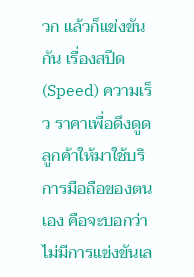วก แล้วก็แข่งขันกัน เรื่องสปีด (Speed) ความเร็ว ราคาเพื่อดึงดูดลูกค้าให้มาใช้บริการมือถือของตนเอง คือจะบอกว่าไม่มีการแข่งขันเล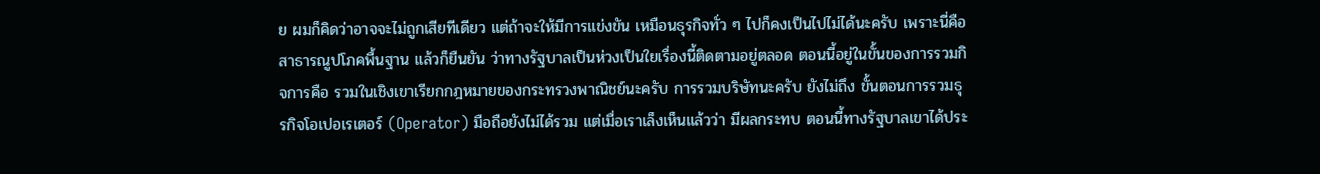ย ผมก็คิดว่าอาจจะไม่ถูกเสียทีเดียว แต่ถ้าจะให้มีการแข่งขัน เหมือนธุรกิจทั่ว ๆ ไปก็คงเป็นไปไม่ได้นะครับ เพราะนี่คือสาธารณูปโภคพื้นฐาน แล้วก็ยืนยัน ว่าทางรัฐบาลเป็นห่วงเป็นใยเรื่องนี้ติดตามอยู่ตลอด ตอนนี้อยู่ในขั้นของการรวมกิจการคือ รวมในเชิงเขาเรียกกฎหมายของกระทรวงพาณิชย์นะครับ การรวมบริษัทนะครับ ยังไม่ถึง ขั้นตอนการรวมธุรกิจโอเปอเรเตอร์ (Operator) มือถือยังไม่ได้รวม แต่เมื่อเราเล็งเห็นแล้วว่า มีผลกระทบ ตอนนี้ทางรัฐบาลเขาได้ประ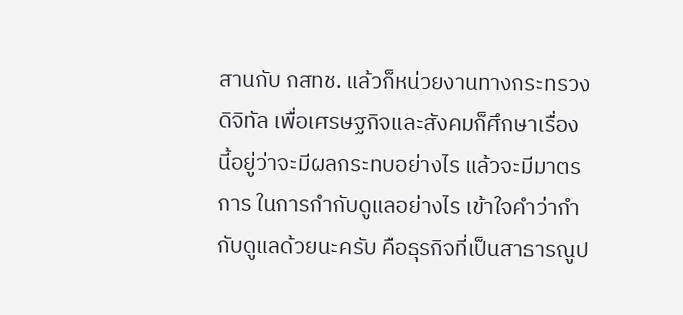สานกับ กสทช. แล้วก็หน่วยงานทางกระทรวงดิจิทัล เพื่อเศรษฐกิจและสังคมก็ศึกษาเรื่องนี้อยู่ว่าจะมีผลกระทบอย่างไร แล้วจะมีมาตรการ ในการกำกับดูแลอย่างไร เข้าใจคำว่ากำกับดูแลด้วยนะครับ คือธุรกิจที่เป็นสาธารณูป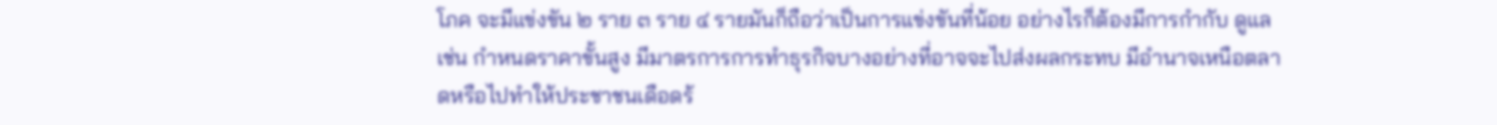โภค จะมีแข่งขัน ๒ ราย ๓ ราย ๔ รายมันก็ถือว่าเป็นการแข่งขันที่น้อย อย่างไรก็ต้องมีการกำกับ ดูแล เช่น กำหนดราคาขั้นสูง มีมาตรการการทำธุรกิจบางอย่างที่อาจจะไปส่งผลกระทบ มีอำนาจเหนือตลาดหรือไปทำให้ประชาชนเดือดร้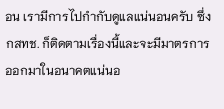อน เรามีการไปกำกับดูแลแน่นอนครับ ซึ่ง กสทช. ก็ติดตามเรื่องนี้และจะมีมาตรการออกมาในอนาคตแน่นอ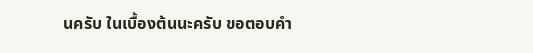นครับ ในเบื้องต้นนะครับ ขอตอบคำ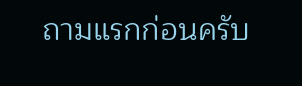ถามแรกก่อนครับ